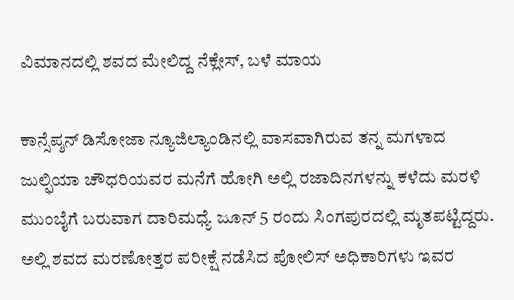ವಿಮಾನದಲ್ಲಿ ಶವದ ಮೇಲಿದ್ದ ನೆಕ್ಲೇಸ್, ಬಳೆ ಮಾಯ

ಕಾನ್ಸೆಪ್ಶನ್ ಡಿಸೋಜಾ ನ್ಯೂಜಿಲ್ಯಾಂಡಿನಲ್ಲಿ ವಾಸವಾಗಿರುವ ತನ್ನ ಮಗಳಾದ ಜುಲ್ಫಿಯಾ ಚೌಧರಿಯವರ ಮನೆಗೆ ಹೋಗಿ ಅಲ್ಲಿ ರಜಾದಿನಗಳನ್ನು ಕಳೆದು ಮರಳಿ ಮುಂಬೈಗೆ ಬರುವಾಗ ದಾರಿಮಧ್ಯೆ ಜೂನ್ 5 ರಂದು ಸಿಂಗಪುರದಲ್ಲಿ ಮೃತಪಟ್ಟಿದ್ದರು.
ಅಲ್ಲಿ ಶವದ ಮರಣೋತ್ತರ ಪರೀಕ್ಷೆ ನಡೆಸಿದ ಪೋಲಿಸ್ ಅಧಿಕಾರಿಗಳು ಇವರ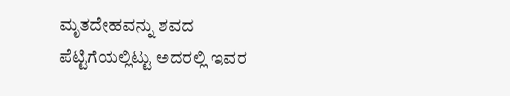ಮೃತದೇಹವನ್ನು ಶವದ ಪೆಟ್ಟಿಗೆಯಲ್ಲಿಟ್ಟು ಅದರಲ್ಲಿ ಇವರ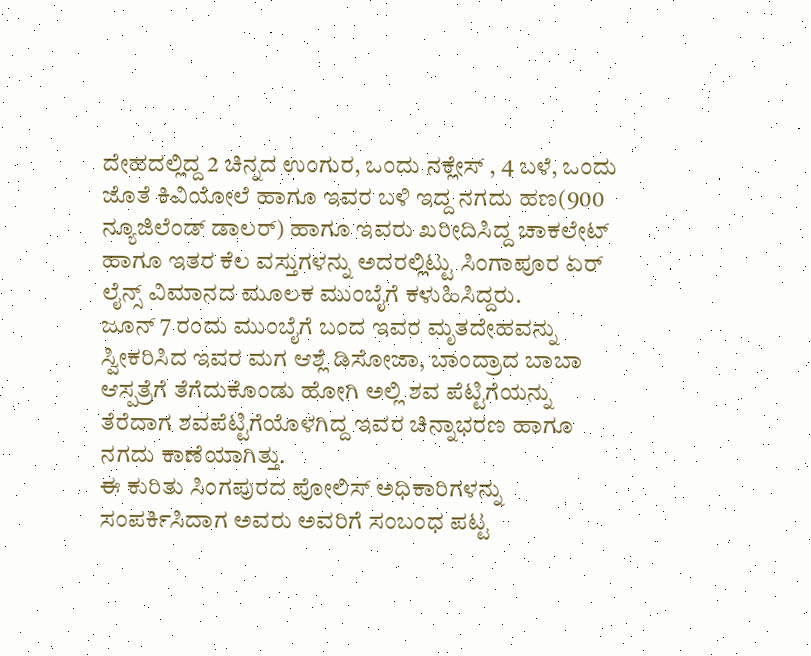ದೇಹದಲ್ಲಿದ್ದ 2 ಚಿನ್ನದ ಉಂಗುರ, ಒಂದು ನಕ್ಲೇಸ್ , 4 ಬಳೆ, ಒಂದು ಜೊತೆ ಕಿವಿಯೋಲೆ ಹಾಗೂ ಇವರ ಬಳಿ ಇದ್ದ ನಗದು ಹಣ(900 ನ್ಯೂಜಿಲೆಂಡ್ ಡಾಲರ್) ಹಾಗೂ ಇವರು ಖರೀದಿಸಿದ್ದ ಚಾಕಲೇಟ್ ಹಾಗೂ ಇತರ ಕೆಲ ವಸ್ತುಗಳನ್ನು ಅದರಲ್ಲಿಟ್ಟು ಸಿಂಗಾಪೂರ ಏರ್ ಲೈನ್ಸ್ ವಿಮಾನದ ಮೂಲಕ ಮುಂಬೈಗೆ ಕಳುಹಿಸಿದ್ದರು.
ಜೂನ್ 7 ರಂದು ಮುಂಬೈಗೆ ಬಂದ ಇವರ ಮೃತದೇಹವನ್ನು ಸ್ವೀಕರಿಸಿದ ಇವರ ಮಗ ಆಶ್ಲೆ ಡಿಸೋಜಾ, ಬಾಂದ್ರಾದ ಬಾಬಾ ಆಸ್ಪತ್ರೆಗೆ ತೆಗೆದುಕೊಂಡು ಹೋಗಿ ಅಲ್ಲಿ ಶವ ಪೆಟ್ಟಿಗೆಯನ್ನು ತೆರೆದಾಗ ಶವಪೆಟ್ಟಿಗೆಯೊಳಗಿದ್ದ ಇವರ ಚಿನ್ನಾಭರಣ ಹಾಗೂ ನಗದು ಕಾಣೆಯಾಗಿತ್ತು.
ಈ ಕುರಿತು ಸಿಂಗಪುರದ ಪೋಲಿಸ್ ಅಧಿಕಾರಿಗಳನ್ನು ಸಂಪರ್ಕಿಸಿದಾಗ ಅವರು ಅವರಿಗೆ ಸಂಬಂಧ ಪಟ್ಟ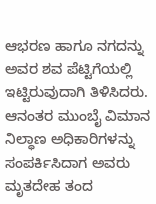ಆಭರಣ ಹಾಗೂ ನಗದನ್ನು ಅವರ ಶವ ಪೆಟ್ಟಿಗೆಯಲ್ಲಿ ಇಟ್ಟಿರುವುದಾಗಿ ತಿಳಿಸಿದರು. ಆನಂತರ ಮುಂಬೈ ವಿಮಾನ ನಿಲ್ಧಾಣ ಅಧಿಕಾರಿಗಳನ್ನು ಸಂಪರ್ಕಿಸಿದಾಗ ಅವರು ಮೃತದೇಹ ತಂದ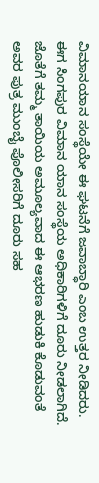ವಿಮಾನಯಾನ ಸಂಸ್ಥೆಯೇ ಈ ಘಟನೆಗೆ ಜವಾಬ್ಧಾರಿ ಎಂಬ ಉತ್ತರ ನೀಡಿದರು.
ಈಗ ಸಿಂಗಪುರ ವಿಮಾನ ಯಾನ ಸಂಸ್ಥೆಯ ಅಧಿಕಾರಿಗಳಿಗೆ ದೂರು ನೀಡಲಾಗಿದೆ. ಜೊತೆಗೆ ತಮ್ಮ ತಾಯಿಯ ಅಮೂಲ್ಯವಾದ ಈ ಆಭರಣ ಹುಡುಕಿ ಕೊಡುವಂತೆ ಅವರ ಪುತ್ರ ಮುಂಬೈ ಪೊಲೀಸರಿಗೆ ದೂರು ಸಹ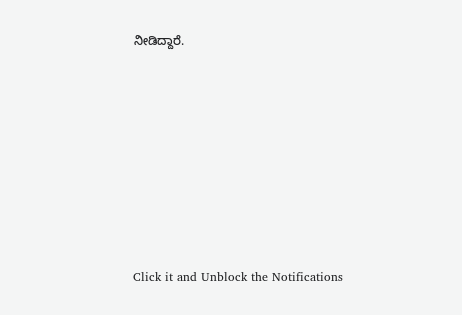ನೀಡಿದ್ದಾರೆ.












Click it and Unblock the Notifications